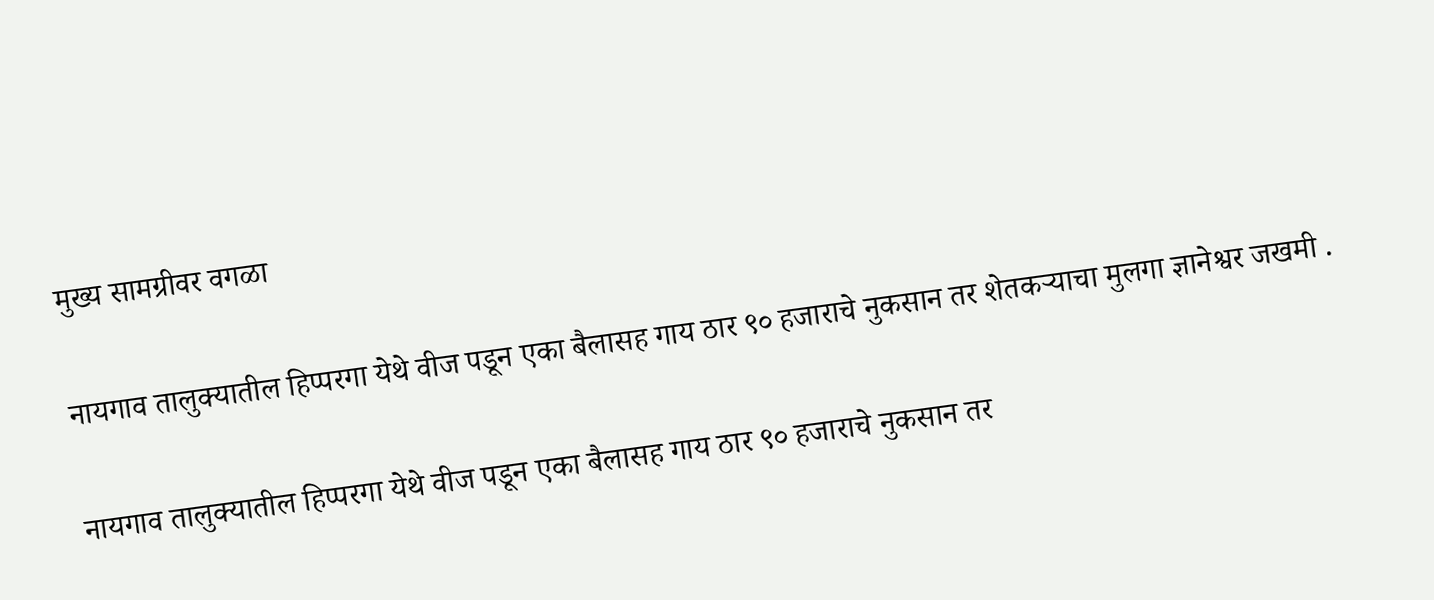मुख्य सामग्रीवर वगळा

नायगाव तालुक्यातील हिप्परगा येथे वीज पडून एका बैलासह गाय ठार ९० हजाराचे नुकसान तर शेतकऱ्याचा मुलगा ज्ञानेश्वर जखमी .

नायगाव तालुक्यातील हिप्परगा येथे वीज पडून एका बैलासह गाय ठार ९० हजाराचे नुकसान तर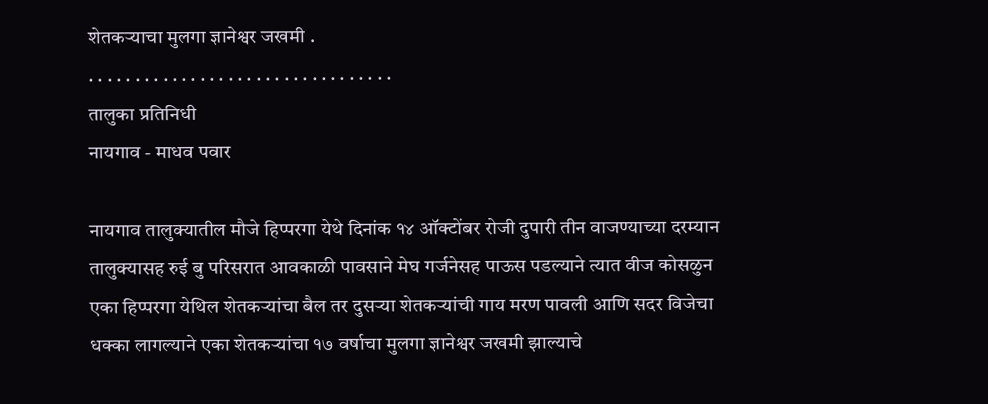शेतकऱ्याचा मुलगा ज्ञानेश्वर जखमी .
. . . . . . . . . . . . . . . . . . . . . . . . . . . . . . . . .
तालुका प्रतिनिधी
नायगाव - माधव पवार

नायगाव तालुक्यातील मौजे हिप्परगा येथे दिनांक १४ ऑक्टोंबर रोजी दुपारी तीन वाजण्याच्या दरम्यान तालुक्यासह रुई बु परिसरात आवकाळी पावसाने मेघ गर्जनेसह पाऊस पडल्याने त्यात वीज कोसळुन एका हिप्परगा येथिल शेतकऱ्यांचा बैल तर दुसऱ्या शेतकऱ्यांची गाय मरण पावली आणि सदर विजेचा धक्का लागल्याने एका शेतकऱ्यांचा १७ वर्षाचा मुलगा ज्ञानेश्वर जखमी झाल्याचे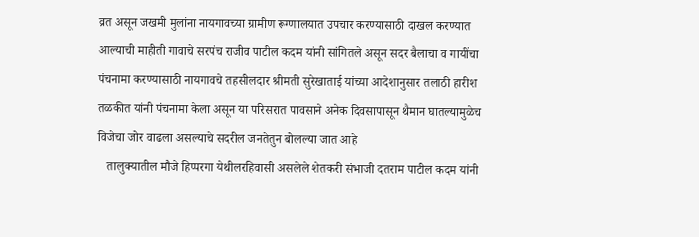व्रत असून जखमी मुलांना नायगावच्या ग्रामीण रूग्णालयात उपचार करण्यासाठी दाखल करण्यात आल्याची माहीती गावाचे सरपंच राजीव पाटील कदम यांनी सांगितले असून सदर बैलाचा व गायींचा पंचनामा करण्यासाठी नायगावचे तहसीलदार श्रीमती सुरेखाताई यांच्या आदेशानुसार तलाठी हारीश तळकीत यांनी पंचनामा केला असून या परिसरात पावसाने अनेक दिवसापासून थैमान घातल्यामुळेच विजेचा जोर वाढला असल्याचे सदरील जनतेतुन बोलल्या जात आहे
   तालुक्यातील मौजे हिप्परगा येथीलरहिवासी असलेले शेतकरी संभाजी दतराम पाटील कदम यांनी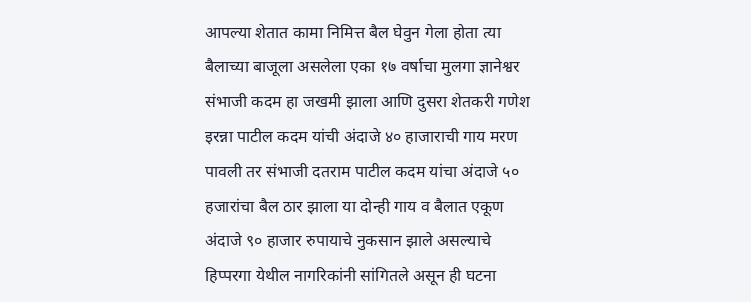आपल्या शेतात कामा निमित्त बैल घेवुन गेला होता त्या बैलाच्या बाजूला असलेला एका १७ वर्षाचा मुलगा ज्ञानेश्वर संभाजी कदम हा जखमी झाला आणि दुसरा शेतकरी गणेश इरन्ना पाटील कदम यांची अंदाजे ४० हाजाराची गाय मरण पावली तर संभाजी दतराम पाटील कदम यांचा अंदाजे ५० हजारांचा बैल ठार झाला या दोन्ही गाय व बैलात एकूण अंदाजे ९० हाजार रुपायाचे नुकसान झाले असल्याचे हिप्परगा येथील नागरिकांनी सांगितले असून ही घटना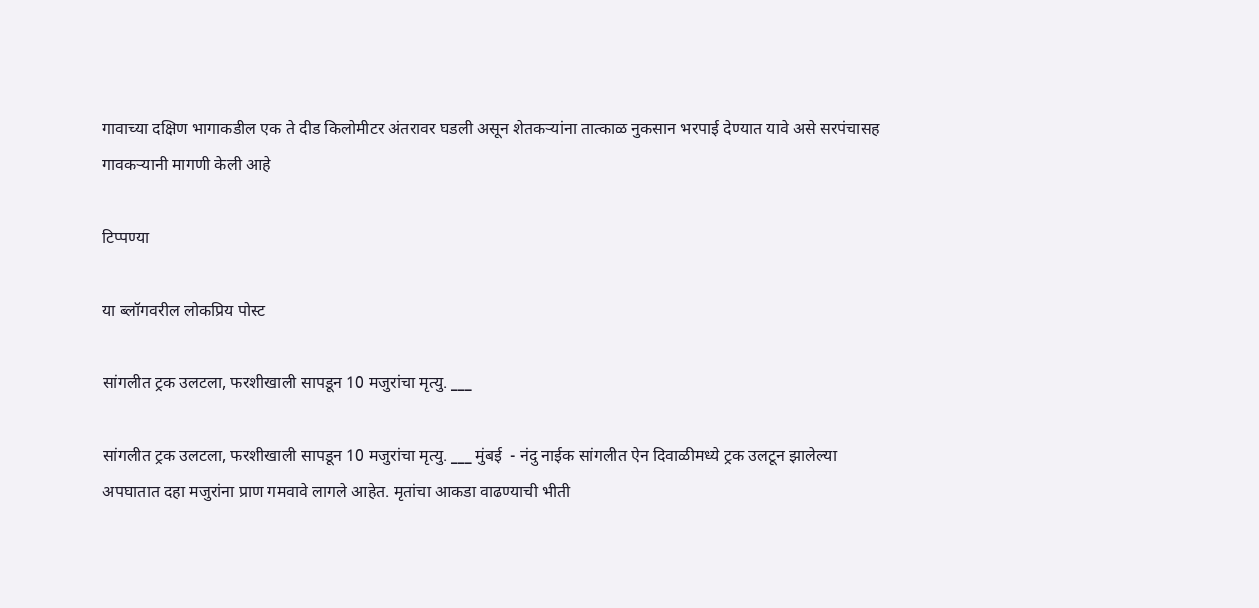गावाच्या दक्षिण भागाकडील एक ते दीड किलोमीटर अंतरावर घडली असून शेतकऱ्यांना तात्काळ नुकसान भरपाई देण्यात यावे असे सरपंचासह गावकऱ्यानी मागणी केली आहे

टिप्पण्या

या ब्लॉगवरील लोकप्रिय पोस्ट

सांगलीत ट्रक उलटला, फरशीखाली सापडून 10 मजुरांचा मृत्यु. ___

सांगलीत ट्रक उलटला, फरशीखाली सापडून 10 मजुरांचा मृत्यु. ___ मुंबई  - नंदु नाईक सांगलीत ऐन दिवाळीमध्ये ट्रक उलटून झालेल्या अपघातात दहा मजुरांना प्राण गमवावे लागले आहेत. मृतांचा आकडा वाढण्याची भीती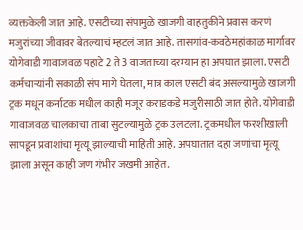व्यक्तकेली जात आहे. एसटीच्या संपामुळे खाजगी वाहतुकीने प्रवास करणं मजुरांच्या जीवावर बेतल्याचं म्हटलं जात आहे. तासगांव-कवठेमहांकाळ मार्गावर योगेवाडी गावाजवळ पहाटे 2 ते 3 वाजताच्या दरम्यान हा अपघात झाला. एसटी कर्मचाऱ्यांनी सकाळी संप मागे घेतला, मात्र काल एसटी बंद असल्यामुळे खाजगी ट्रक मधून कर्नाटक मधील काही मजूर कराडकडे मजुरीसाठी जात होते. योगेवाडी गावाजवळ चालकाचा ताबा सुटल्यामुळे ट्रक उलटला. ट्रकमधील फरशीखाली सापडून प्रवाशांचा मृत्यू झाल्याची माहिती आहे. अपघातात दहा जणांचा मृत्यू झाला असून काही जण गंभीर जखमी आहेत.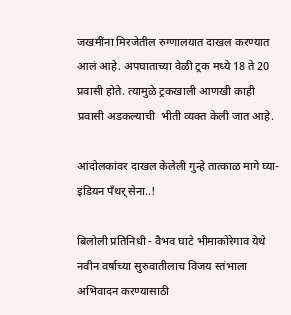जखमींना मिरजेतील रुग्णालयात दाखल करण्यात आलं आहे. अपघाताच्या वेळी ट्रक मध्ये 18 ते 20 प्रवासी होते. त्यामुळे ट्रकखाली आणखी काही प्रवासी अडकल्याची  भीती व्यक्त केली जात आहे.

आंदोलकांवर दाखल केलेली गुन्हे तात्काळ मागे घ्या-इंडियन पँथर् सेना..!

बिलोली प्रतिनिधी - वैभव घाटे भीमाकोरेगाव येथे नवीन वर्षाच्या सुरुवातीलाच विजय स्तंभाला अभिवादन करण्यासाठी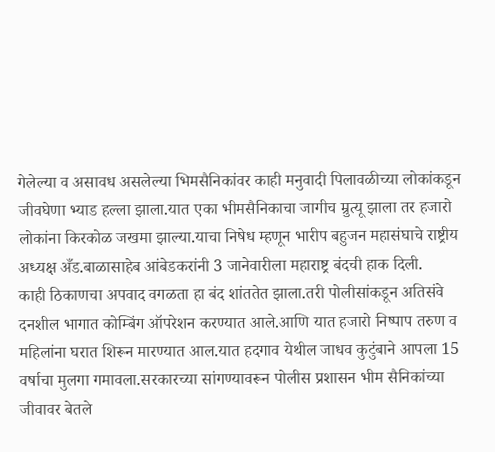गेलेल्या व असावध असलेल्या भिमसैनिकांवर काही मनुवादी पिलावळीच्या लोकांकडून जीवघेणा भ्याड हल्ला झाला.यात एका भीमसैनिकाचा जागीच म्रुत्यू झाला तर हजारो लोकांना किरकोळ जखमा झाल्या.याचा निषेध म्हणून भारीप बहुजन महासंघाचे राष्ट्रीय अध्यक्ष अँड.बाळासाहेब आंबेडकरांनी 3 जानेवारीला महाराष्ट्र बंदची हाक दिली.        काही ठिकाणचा अपवाद वगळता हा बंद शांततेत झाला.तरी पोलीसांकडून अतिसंवे दनशील भागात कोम्बिंग ऑपरेशन करण्यात आले.आणि यात हजारो निष्पाप तरुण व महिलांना घरात शिरून मारण्यात आल.यात हदगाव येथील जाधव कुटुंबाने आपला 15 वर्षाचा मुलगा गमावला.सरकारच्या सांगण्यावरून पोलीस प्रशासन भीम सैनिकांच्या जीवावर बेतले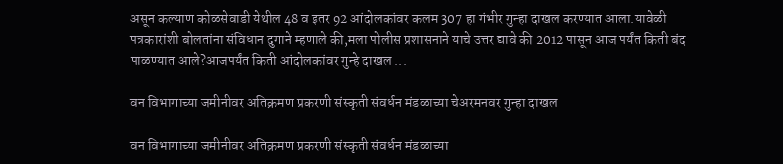असून कल्याण कोळसेवाडी येथील 48 व इतर 92 आंदोलकांवर कलम 307 हा गंभीर गुन्हा दाखल करण्यात आला.यावेळी पत्रकारांशी बोलतांना संविधान दुगाने म्हणाले की,मला पोलीस प्रशासनाने याचे उत्तर द्यावे की 2012 पासून आज पर्यंत किती बंद पाळण्यात आले?आजपर्यंत किती आंदोलकांवर गुन्हे दाखल ...

वन विभागाच्या जमीनीवर अतिक्रमण प्रकरणी संस्कृती संवर्धन मंडळाच्या चेअरमनवर गुन्हा दाखल

वन विभागाच्या जमीनीवर अतिक्रमण प्रकरणी संस्कृती संवर्धन मंडळाच्या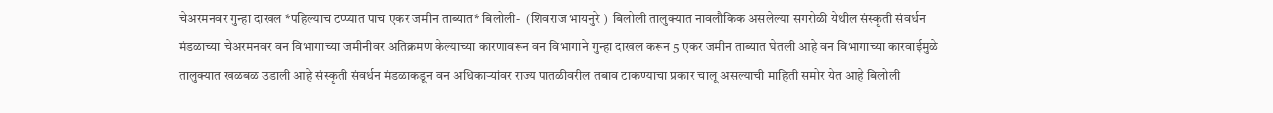चेअरमनवर गुन्हा दाखल *पहिल्याच टप्प्यात पाच एकर जमीन ताब्यात* बिलोली-  (शिवराज भायनुरे )  बिलोली तालुक्यात नावलौकिक असलेल्या सगरोळी येथील संस्कृती संवर्धन मंडळाच्या चेअरमनवर वन विभागाच्या जमीनीवर अतिक्रमण केल्याच्या कारणावरून वन विभागाने गुन्हा दाखल करून 5 एकर जमीन ताब्यात घेतली आहे वन विभागाच्या कारवाईमुळे तालुक्यात खळबळ उडाली आहे संस्कृती संवर्धन मंडळाकडून वन अधिकार्‍यांवर राज्य पातळीवरील तबाव टाकण्याचा प्रकार चालू असल्याची माहिती समोर येत आहे बिलोली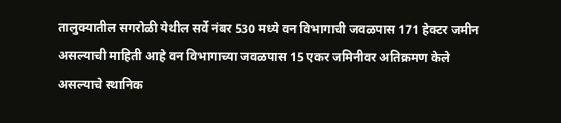तालुक्यातील सगरोळी येथील सर्वे नंबर 530 मध्ये वन विभागाची जवळपास 171 हेक्टर जमीन असल्याची माहिती आहे वन विभागाच्या जवळपास 15 एकर जमिनीवर अतिक्रमण केले असल्याचे स्थानिक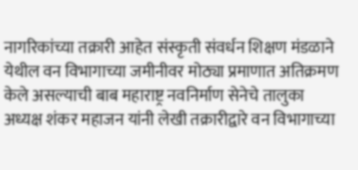नागरिकांच्या तक्रारी आहेत संस्कृती संवर्धन शिक्षण मंडळाने येथील वन विभागाच्या जमीनीवर मोठ्या प्रमाणात अतिक्रमण केले असल्याची बाब महाराष्ट्र नवनिर्माण सेनेचे तालुका अध्यक्ष शंकर महाजन यांनी लेखी तक्रारीद्वारे वन विभागाच्या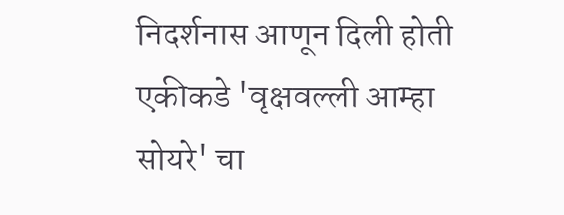निदर्शनास आणून दिली होती एकीकडे 'वृक्षवल्ली आम्हा सोयरे' चा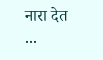नारा देत ...